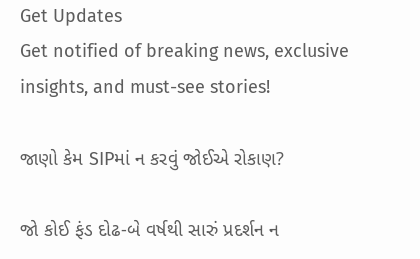Get Updates
Get notified of breaking news, exclusive insights, and must-see stories!

જાણો કેમ SIPમાં ન કરવું જોઈએ રોકાણ?

જો કોઈ ફંડ દોઢ-બે વર્ષથી સારું પ્રદર્શન ન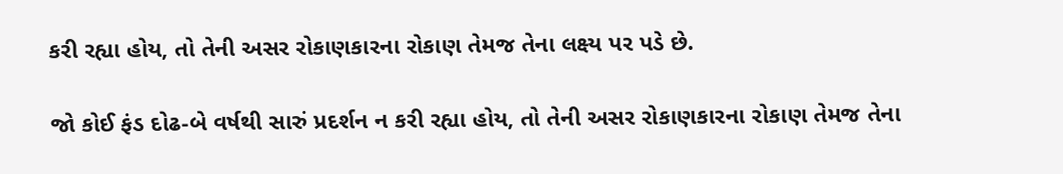કરી રહ્યા હોય, તો તેની અસર રોકાણકારના રોકાણ તેમજ તેના લક્ષ્ય પર પડે છે.

જો કોઈ ફંડ દોઢ-બે વર્ષથી સારું પ્રદર્શન ન કરી રહ્યા હોય, તો તેની અસર રોકાણકારના રોકાણ તેમજ તેના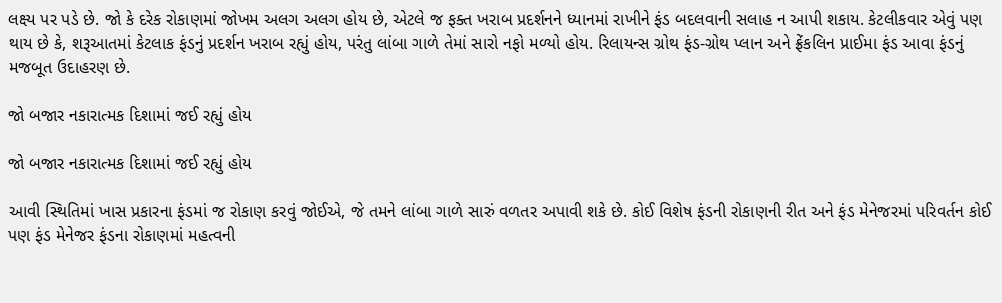લક્ષ્ય પર પડે છે. જો કે દરેક રોકાણમાં જોખમ અલગ અલગ હોય છે, એટલે જ ફક્ત ખરાબ પ્રદર્શનને ધ્યાનમાં રાખીને ફંડ બદલવાની સલાહ ન આપી શકાય. કેટલીકવાર એવું પણ થાય છે કે, શરૂઆતમાં કેટલાક ફંડનું પ્રદર્શન ખરાબ રહ્યું હોય, પરંતુ લાંબા ગાળે તેમાં સારો નફો મળ્યો હોય. રિલાયન્સ ગ્રોથ ફંડ-ગ્રોથ પ્લાન અને ફ્રેંકલિન પ્રાઈમા ફંડ આવા ફંડનું મજબૂત ઉદાહરણ છે.

જો બજાર નકારાત્મક દિશામાં જઈ રહ્યું હોય

જો બજાર નકારાત્મક દિશામાં જઈ રહ્યું હોય

આવી સ્થિતિમાં ખાસ પ્રકારના ફંડમાં જ રોકાણ કરવું જોઈએ, જે તમને લાંબા ગાળે સારું વળતર અપાવી શકે છે. કોઈ વિશેષ ફંડની રોકાણની રીત અને ફંડ મેનેજરમાં પરિવર્તન કોઈ પણ ફંડ મેનેજર ફંડના રોકાણમાં મહત્વની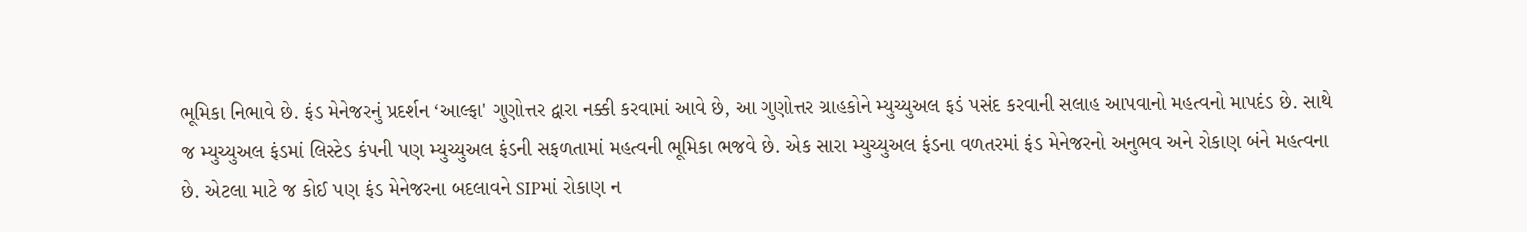ભૂમિકા નિભાવે છે. ફંડ મેનેજરનું પ્રદર્શન ‘આલ્ફા' ગુણોત્તર દ્વારા નક્કી કરવામાં આવે છે, આ ગુણોત્તર ગ્રાહકોને મ્યુચ્યુઅલ ફડં પસંદ કરવાની સલાહ આપવાનો મહત્વનો માપદંડ છે. સાથે જ મ્યુચ્યુઅલ ફંડમાં લિસ્ટેડ કંપની પણ મ્યુચ્યુઅલ ફંડની સફળતામાં મહત્વની ભૂમિકા ભજવે છે. એક સારા મ્યુચ્યુઅલ ફંડના વળતરમાં ફંડ મેનેજરનો અનુભવ અને રોકાણ બંને મહત્વના છે. એટલા માટે જ કોઈ પણ ફંડ મેનેજરના બદલાવને SIPમાં રોકાણ ન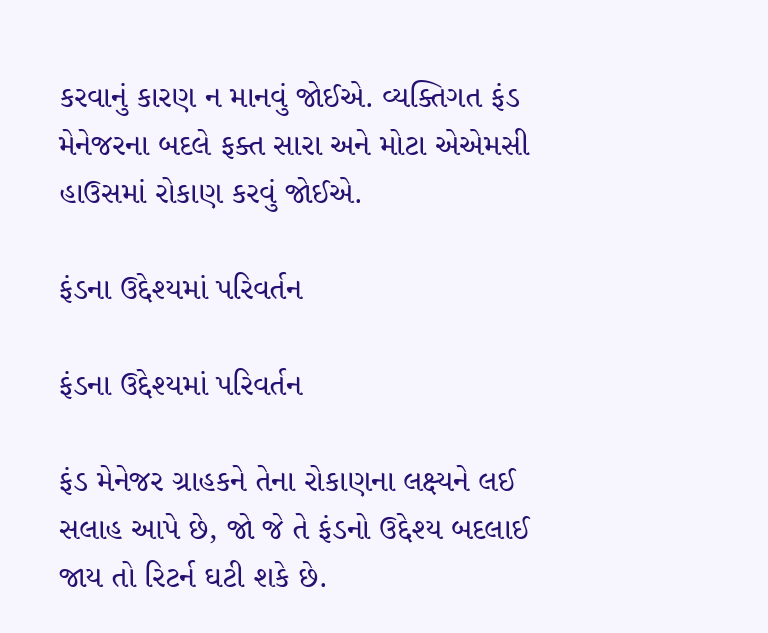કરવાનું કારણ ન માનવું જોઈએ. વ્યક્તિગત ફંડ મેનેજરના બદલે ફક્ત સારા અને મોટા એએમસી હાઉસમાં રોકાણ કરવું જોઈએ.

ફંડના ઉદ્દેશ્યમાં પરિવર્તન

ફંડના ઉદ્દેશ્યમાં પરિવર્તન

ફંડ મેનેજર ગ્રાહકને તેના રોકાણના લક્ષ્યને લઈ સલાહ આપે છે, જો જે તે ફંડનો ઉદ્દેશ્ય બદલાઈ જાય તો રિટર્ન ઘટી શકે છે.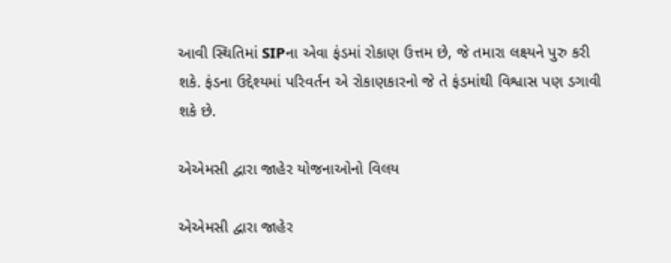આવી સ્થિતિમાં SIPના એવા ફંડમાં રોકાણ ઉત્તમ છે, જે તમારા લક્ષ્યને પુરુ કરી શકે. ફંડના ઉદ્દેશ્યમાં પરિવર્તન એ રોકાણકારનો જે તે ફંડમાંથી વિશ્વાસ પણ ડગાવી શકે છે.

એએમસી દ્વારા જાહેર યોજનાઓનો વિલય

એએમસી દ્વારા જાહેર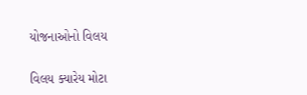યોજનાઓનો વિલય

વિલય ક્યારેય મોટા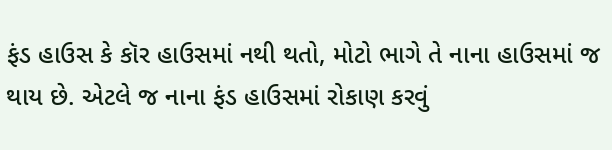ફંડ હાઉસ કે કૉર હાઉસમાં નથી થતો, મોટો ભાગે તે નાના હાઉસમાં જ થાય છે. એટલે જ નાના ફંડ હાઉસમાં રોકાણ કરવું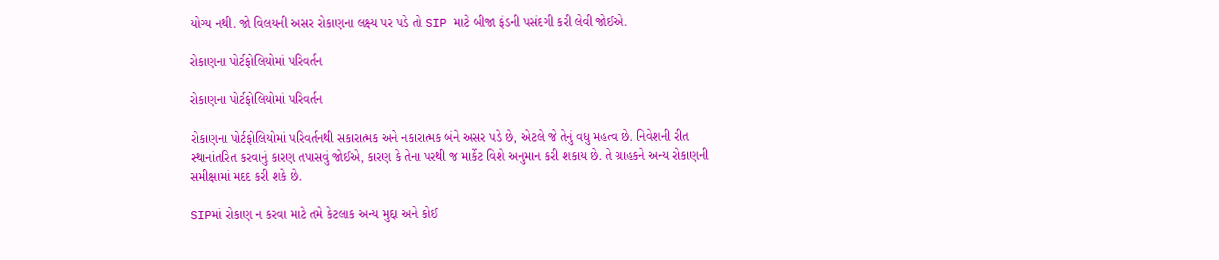યોગ્ય નથી. જો વિલયની અસર રોકાણના લક્ષ્ય પર પડે તો SIP માટે બીજા ફંડની પસંદગી કરી લેવી જોઈએ.

રોકાણના પોર્ટફોલિયોમાં પરિવર્તન

રોકાણના પોર્ટફોલિયોમાં પરિવર્તન

રોકાણના પોર્ટફોલિયોમાં પરિવર્તનથી સકારાત્મક અને નકારાત્મક બંને અસર પડે છે, એટલે જે તેનું વધુ મહત્વ છે. નિવેશની રીત સ્થાનાંતરિત કરવાનું કારણ તપાસવું જોઈએ, કારણ કે તેના પરથી જ માર્કેટ વિશે અનુમાન કરી શકાય છે. તે ગ્રાહકને અન્ય રોકાણની સમીક્ષામાં મદદ કરી શકે છે.

SIPમાં રોકાણ ન કરવા માટે તમે કેટલાક અન્ય મુદ્દા અને કોઈ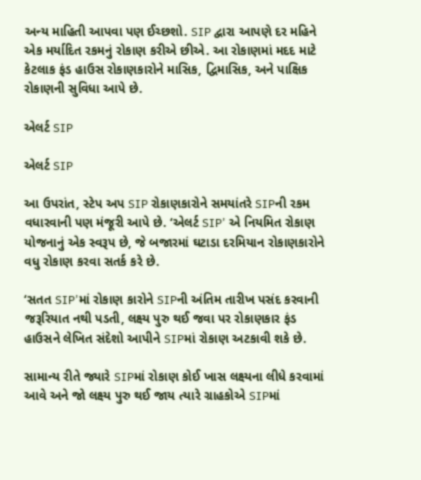અન્ય માહિતી આપવા પણ ઈચ્છશો. SIP દ્વારા આપણે દર મહિને એક મર્યાદિત રકમનું રોકાણ કરીએ છીએ. આ રોકાણમાં મદદ માટે કેટલાક ફંડ હાઉસ રોકાણકારોને માસિક, દ્વિમાસિક, અને પાક્ષિક રોકાણની સુવિધા આપે છે.

એલર્ટ SIP

એલર્ટ SIP

આ ઉપરાંત, સ્ટેપ અપ SIP રોકાણકારોને સમયાંતરે SIPની રકમ વધારવાની પણ મંજૂરી આપે છે. ‘એલર્ટ SIP' એ નિયમિત રોકાણ યોજનાનું એક સ્વરૂપ છે, જે બજારમાં ઘટાડા દરમિયાન રોકાણકારોને વધુ રોકાણ કરવા સતર્ક કરે છે.

‘સતત SIP'માં રોકાણ કારોને SIPની અંતિમ તારીખ પસંદ કરવાની જરૂરિયાત નથી પડતી, લક્ષ્ય પુરુ થઈ જવા પર રોકાણકાર ફંડ હાઉસને લેખિત સંદેશો આપીને SIPમાં રોકાણ અટકાવી શકે છે.

સામાન્ય રીતે જ્યારે SIPમાં રોકાણ કોઈ ખાસ લક્ષ્યના લીધે કરવામાં આવે અને જો લક્ષ્ય પુરુ થઈ જાય ત્યારે ગ્રાહકોએ SIPમાં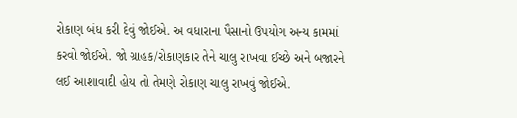રોકાણ બંધ કરી દેવું જોઈએ. અ વધારાના પૈસાનો ઉપયોગ અન્ય કામમાં કરવો જોઈએ. જો ગ્રાહક/રોકાણકાર તેને ચાલુ રાખવા ઈચ્છે અને બજારને લઈ આશાવાદી હોય તો તેમણે રોકાણ ચાલુ રાખવું જોઈએ.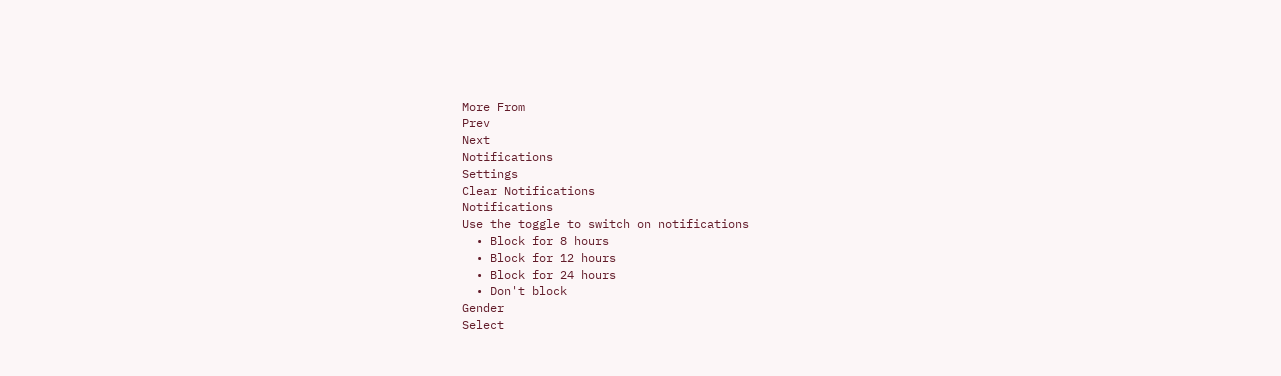More From
Prev
Next
Notifications
Settings
Clear Notifications
Notifications
Use the toggle to switch on notifications
  • Block for 8 hours
  • Block for 12 hours
  • Block for 24 hours
  • Don't block
Gender
Select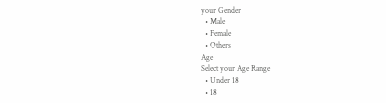your Gender
  • Male
  • Female
  • Others
Age
Select your Age Range
  • Under 18
  • 18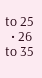to 25
  • 26 to 35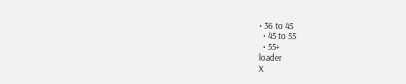• 36 to 45
  • 45 to 55
  • 55+
loader
X